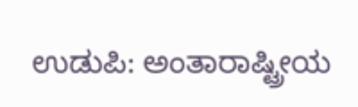ಉಡುಪಿ: ಅಂತಾರಾಷ್ಟ್ರೀಯ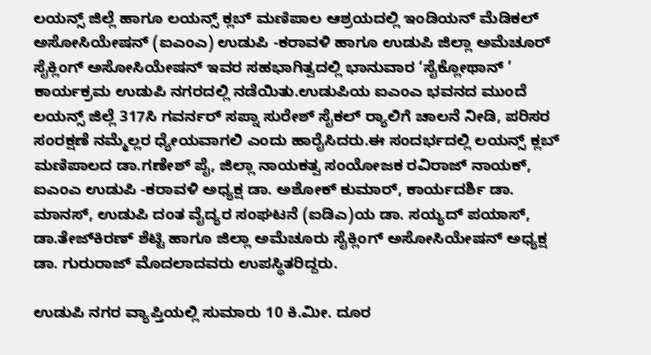ಲಯನ್ಸ್ ಜಿಲ್ಲೆ ಹಾಗೂ ಲಯನ್ಸ್ ಕ್ಲಬ್ ಮಣಿಪಾಲ ಆಶ್ರಯದಲ್ಲಿ ಇಂಡಿಯನ್ ಮೆಡಿಕಲ್ ಅಸೋಸಿಯೇಷನ್ (ಐಎಂಎ) ಉಡುಪಿ -ಕರಾವಳಿ ಹಾಗೂ ಉಡುಪಿ ಜಿಲ್ಲಾ ಅಮೆಚೂರ್ ಸೈಕ್ಲಿಂಗ್ ಅಸೋಸಿಯೇಷನ್ ಇವರ ಸಹಭಾಗಿತ್ವದಲ್ಲಿ ಭಾನುವಾರ ‘ಸೈಕ್ಲೋಥಾನ್ ’ ಕಾರ್ಯಕ್ರಮ ಉಡುಪಿ ನಗರದಲ್ಲಿ ನಡೆಯಿತು.ಉಡುಪಿಯ ಐಎಂಎ ಭವನದ ಮುಂದೆ ಲಯನ್ಸ್ ಜಿಲ್ಲೆ 317ಸಿ ಗವರ್ನರ್ ಸಪ್ನಾ ಸುರೇಶ್ ಸೈಕಲ್ ರ‍್ಯಾಲಿಗೆ ಚಾಲನೆ ನೀಡಿ, ಪರಿಸರ ಸಂರಕ್ಷಣೆ ನಮ್ಮೆಲ್ಲರ ಧ್ಯೇಯವಾಗಲಿ ಎಂದು ಹಾರೈಸಿದರು.ಈ ಸಂದರ್ಭದಲ್ಲಿ ಲಯನ್ಸ್ ಕ್ಲಬ್ ಮಣಿಪಾಲದ ಡಾ.ಗಣೇಶ್ ಪೈ, ಜಿಲ್ಲಾ ನಾಯಕತ್ವ ಸಂಯೋಜಕ ರವಿರಾಜ್ ನಾಯಕ್, ಐಎಂಎ ಉಡುಪಿ -ಕರಾವಳಿ ಅಧ್ಯಕ್ಷ ಡಾ. ಅಶೋಕ್ ಕುಮಾರ್, ಕಾರ್ಯದರ್ಶಿ ಡಾ. ಮಾನಸ್, ಉಡುಪಿ ದಂತ ವೈದ್ಯರ ಸಂಘಟನೆ (ಐಡಿಎ)ಯ ಡಾ. ಸಯ್ಯದ್ ಪಯಾಸ್, ಡಾ.ತೇಜ್‌ಕಿರಣ್ ಶೆಟ್ಟಿ ಹಾಗೂ ಜಿಲ್ಲಾ ಅಮೆಚೂರು ಸೈಕ್ಲಿಂಗ್ ಅಸೋಸಿಯೇಷನ್ ಅಧ್ಯಕ್ಷ ಡಾ. ಗುರುರಾಜ್ ಮೊದಲಾದವರು ಉಪಸ್ಥಿತರಿದ್ದರು.

ಉಡುಪಿ ನಗರ ವ್ಯಾಪ್ತಿಯಲ್ಲಿ ಸುಮಾರು 10 ಕಿ.ಮೀ. ದೂರ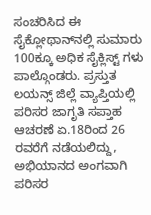ಸಂಚರಿಸಿದ ಈ ಸೈಕ್ಲೋಥಾನ್‌ನಲ್ಲಿ ಸುಮಾರು 100ಕ್ಕೂ ಅಧಿಕ ಸೈಕ್ಲಿಸ್ಟ್ ಗಳು ಪಾಲ್ಗೊಂಡರು. ಪ್ರಸ್ತುತ ಲಯನ್ಸ್ ಜಿಲ್ಲೆ ವ್ಯಾಪ್ತಿಯಲ್ಲಿ ಪರಿಸರ ಜಾಗೃತಿ ಸಪ್ತಾಹ ಆಚರಣೆ ಏ.18ರಿಂದ 26 ರವರೆಗೆ ನಡೆಯಲಿದ್ದು, ಅಭಿಯಾನದ ಅಂಗವಾಗಿ ಪರಿಸರ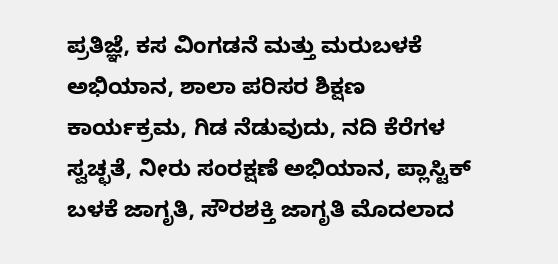ಪ್ರತಿಜ್ಞೆ, ಕಸ ವಿಂಗಡನೆ ಮತ್ತು ಮರುಬಳಕೆ ಅಭಿಯಾನ, ಶಾಲಾ ಪರಿಸರ ಶಿಕ್ಷಣ ಕಾರ್ಯಕ್ರಮ, ಗಿಡ ನೆಡುವುದು, ನದಿ ಕೆರೆಗಳ ಸ್ವಚ್ಛತೆ, ನೀರು ಸಂರಕ್ಷಣೆ ಅಭಿಯಾನ, ಪ್ಲಾಸ್ಟಿಕ್ ಬಳಕೆ ಜಾಗೃತಿ, ಸೌರಶಕ್ತಿ ಜಾಗೃತಿ ಮೊದಲಾದ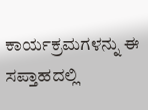ಕಾರ್ಯಕ್ರಮಗಳನ್ನು ಈ ಸಪ್ತಾಹದಲ್ಲಿ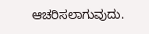ಆಚರಿಸಲಾಗುವುದು.